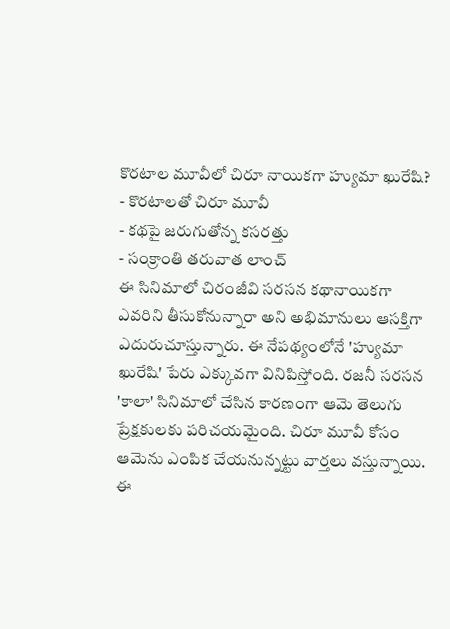కొరటాల మూవీలో చిరూ నాయికగా హ్యుమా ఖురేషి?
- కొరటాలతో చిరూ మూవీ
- కథపై జరుగుతోన్న కసరత్తు
- సంక్రాంతి తరువాత లాంచ్
ఈ సినిమాలో చిరంజీవి సరసన కథానాయికగా ఎవరిని తీసుకోనున్నారా అని అభిమానులు ఆసక్తిగా ఎదురుచూస్తున్నారు. ఈ నేపథ్యంలోనే 'హ్యుమా ఖురేషి' పేరు ఎక్కువగా వినిపిస్తోంది. రజనీ సరసన 'కాలా' సినిమాలో చేసిన కారణంగా ఆమె తెలుగు ప్రేక్షకులకు పరిచయమైంది. చిరూ మూవీ కోసం ఆమెను ఎంపిక చేయనున్నట్టు వార్తలు వస్తున్నాయి. ఈ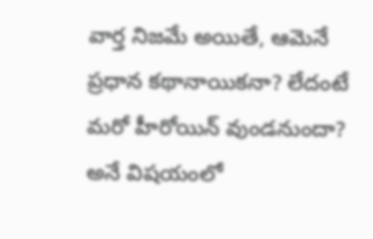వార్త నిజమే అయితే, ఆమెనే ప్రధాన కథానాయికనా? లేదంటే మరో హీరోయిన్ వుండనుందా? అనే విషయంలో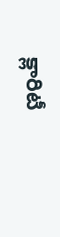క్లారిటీ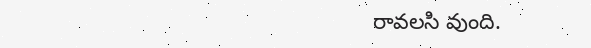రావలసి వుంది.